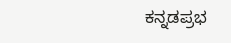ಕನ್ನಡಪ್ರಭ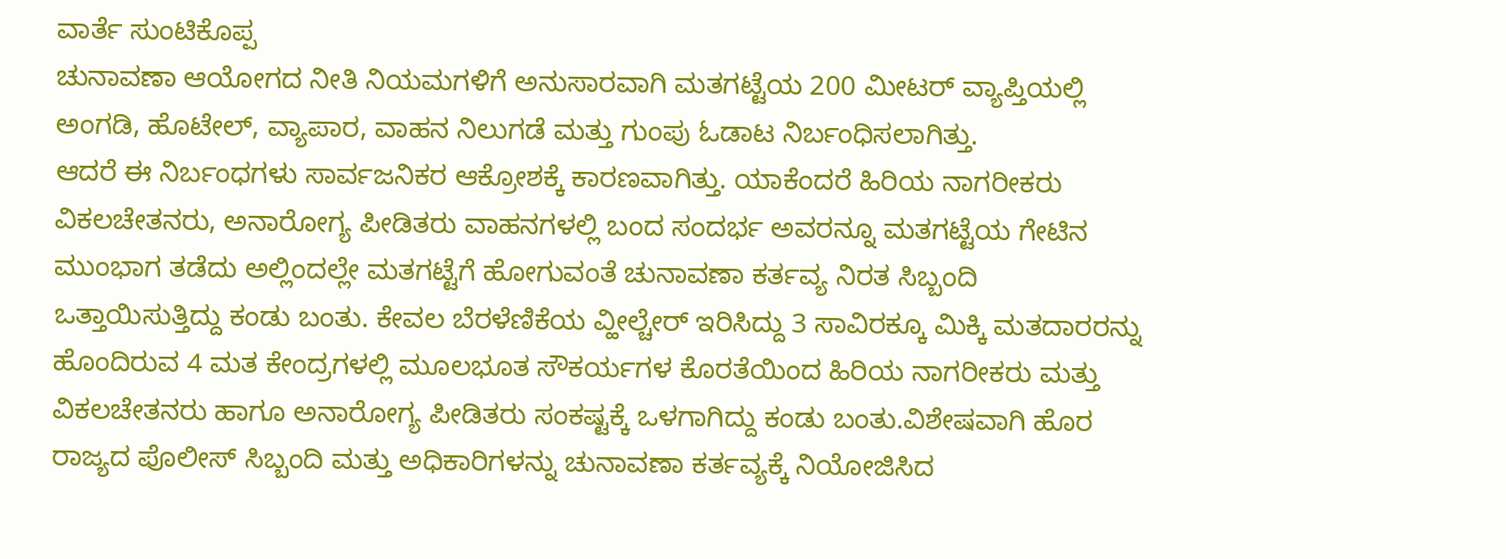ವಾರ್ತೆ ಸುಂಟಿಕೊಪ್ಪ
ಚುನಾವಣಾ ಆಯೋಗದ ನೀತಿ ನಿಯಮಗಳಿಗೆ ಅನುಸಾರವಾಗಿ ಮತಗಟ್ಟೆಯ 200 ಮೀಟರ್ ವ್ಯಾಪ್ತಿಯಲ್ಲಿ ಅಂಗಡಿ, ಹೊಟೇಲ್, ವ್ಯಾಪಾರ, ವಾಹನ ನಿಲುಗಡೆ ಮತ್ತು ಗುಂಪು ಓಡಾಟ ನಿರ್ಬಂಧಿಸಲಾಗಿತ್ತು.
ಆದರೆ ಈ ನಿರ್ಬಂಧಗಳು ಸಾರ್ವಜನಿಕರ ಆಕ್ರೋಶಕ್ಕೆ ಕಾರಣವಾಗಿತ್ತು. ಯಾಕೆಂದರೆ ಹಿರಿಯ ನಾಗರೀಕರು ವಿಕಲಚೇತನರು, ಅನಾರೋಗ್ಯ ಪೀಡಿತರು ವಾಹನಗಳಲ್ಲಿ ಬಂದ ಸಂದರ್ಭ ಅವರನ್ನೂ ಮತಗಟ್ಟೆಯ ಗೇಟಿನ ಮುಂಭಾಗ ತಡೆದು ಅಲ್ಲಿಂದಲ್ಲೇ ಮತಗಟ್ಟೆಗೆ ಹೋಗುವಂತೆ ಚುನಾವಣಾ ಕರ್ತವ್ಯ ನಿರತ ಸಿಬ್ಬಂದಿ ಒತ್ತಾಯಿಸುತ್ತಿದ್ದು ಕಂಡು ಬಂತು. ಕೇವಲ ಬೆರಳೆಣಿಕೆಯ ವ್ಹೀಲ್ಚೇರ್ ಇರಿಸಿದ್ದು 3 ಸಾವಿರಕ್ಕೂ ಮಿಕ್ಕಿ ಮತದಾರರನ್ನು ಹೊಂದಿರುವ 4 ಮತ ಕೇಂದ್ರಗಳಲ್ಲಿ ಮೂಲಭೂತ ಸೌಕರ್ಯಗಳ ಕೊರತೆಯಿಂದ ಹಿರಿಯ ನಾಗರೀಕರು ಮತ್ತು ವಿಕಲಚೇತನರು ಹಾಗೂ ಅನಾರೋಗ್ಯ ಪೀಡಿತರು ಸಂಕಷ್ಟಕ್ಕೆ ಒಳಗಾಗಿದ್ದು ಕಂಡು ಬಂತು.ವಿಶೇಷವಾಗಿ ಹೊರ ರಾಜ್ಯದ ಪೊಲೀಸ್ ಸಿಬ್ಬಂದಿ ಮತ್ತು ಅಧಿಕಾರಿಗಳನ್ನು ಚುನಾವಣಾ ಕರ್ತವ್ಯಕ್ಕೆ ನಿಯೋಜಿಸಿದ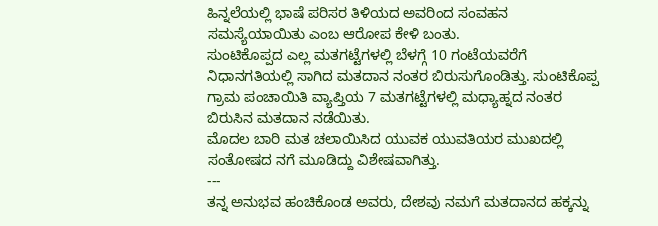ಹಿನ್ನಲೆಯಲ್ಲಿ ಭಾಷೆ ಪರಿಸರ ತಿಳಿಯದ ಅವರಿಂದ ಸಂವಹನ ಸಮಸ್ಯೆಯಾಯಿತು ಎಂಬ ಆರೋಪ ಕೇಳಿ ಬಂತು.
ಸುಂಟಿಕೊಪ್ಪದ ಎಲ್ಲ ಮತಗಟ್ಟೆಗಳಲ್ಲಿ ಬೆಳಗ್ಗೆ 10 ಗಂಟೆಯವರೆಗೆ ನಿಧಾನಗತಿಯಲ್ಲಿ ಸಾಗಿದ ಮತದಾನ ನಂತರ ಬಿರುಸುಗೊಂಡಿತ್ತು. ಸುಂಟಿಕೊಪ್ಪ ಗ್ರಾಮ ಪಂಚಾಯಿತಿ ವ್ಯಾಪ್ತಿಯ 7 ಮತಗಟ್ಟೆಗಳಲ್ಲಿ ಮಧ್ಯಾಹ್ನದ ನಂತರ ಬಿರುಸಿನ ಮತದಾನ ನಡೆಯಿತು.
ಮೊದಲ ಬಾರಿ ಮತ ಚಲಾಯಿಸಿದ ಯುವಕ ಯುವತಿಯರ ಮುಖದಲ್ಲಿ ಸಂತೋಷದ ನಗೆ ಮೂಡಿದ್ದು ವಿಶೇಷವಾಗಿತ್ತು.
---
ತನ್ನ ಅನುಭವ ಹಂಚಿಕೊಂಡ ಅವರು, ದೇಶವು ನಮಗೆ ಮತದಾನದ ಹಕ್ಕನ್ನು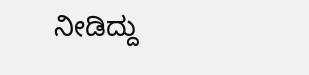ನೀಡಿದ್ದು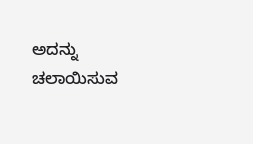ಅದನ್ನು ಚಲಾಯಿಸುವ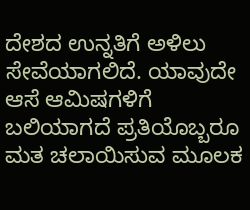ದೇಶದ ಉನ್ನತಿಗೆ ಅಳಿಲು ಸೇವೆಯಾಗಲಿದೆ. ಯಾವುದೇ ಆಸೆ ಆಮಿಷಗಳಿಗೆ ಬಲಿಯಾಗದೆ ಪ್ರತಿಯೊಬ್ಬರೂ ಮತ ಚಲಾಯಿಸುವ ಮೂಲಕ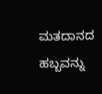ಮತದಾನದ ಹಬ್ಬವನ್ನು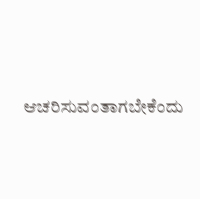ಆಚರಿಸುವಂತಾಗಬೇಕೆಂದು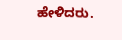ಹೇಳಿದರು.